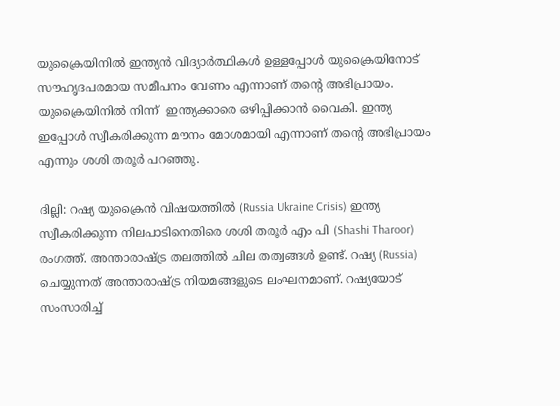യുക്രൈയിനിൽ ഇന്ത്യൻ വിദ്യാർത്ഥികൾ ഉള്ളപ്പോൾ യുക്രൈയിനോട് സൗഹൃദപരമായ സമീപനം വേണം എന്നാണ് തന്റെ അഭിപ്രായം. യുക്രൈയിനിൽ നിന്ന്  ഇന്ത്യക്കാരെ ഒഴിപ്പിക്കാൻ വൈകി. ഇന്ത്യ ഇപ്പോൾ സ്വീകരിക്കുന്ന മൗനം മോശമായി എന്നാണ് തന്റെ അഭിപ്രായം എന്നും ശശി തരൂർ പറഞ്ഞു.

ദില്ലി: റഷ്യ യുക്രൈൻ വിഷയത്തിൽ (Russia Ukraine Crisis) ഇന്ത്യ സ്വീകരിക്കുന്ന നിലപാടിനെതിരെ ശശി തരൂർ എം പി (Shashi Tharoor) രംഗത്ത്. അന്താരാഷ്ട്ര തലത്തിൽ ചില തത്വങ്ങൾ ഉണ്ട്. റഷ്യ (Russia) ചെയ്യുന്നത് അന്താരാഷ്ട്ര നിയമങ്ങളുടെ ലംഘനമാണ്. റഷ്യയോട് സംസാരിച്ച്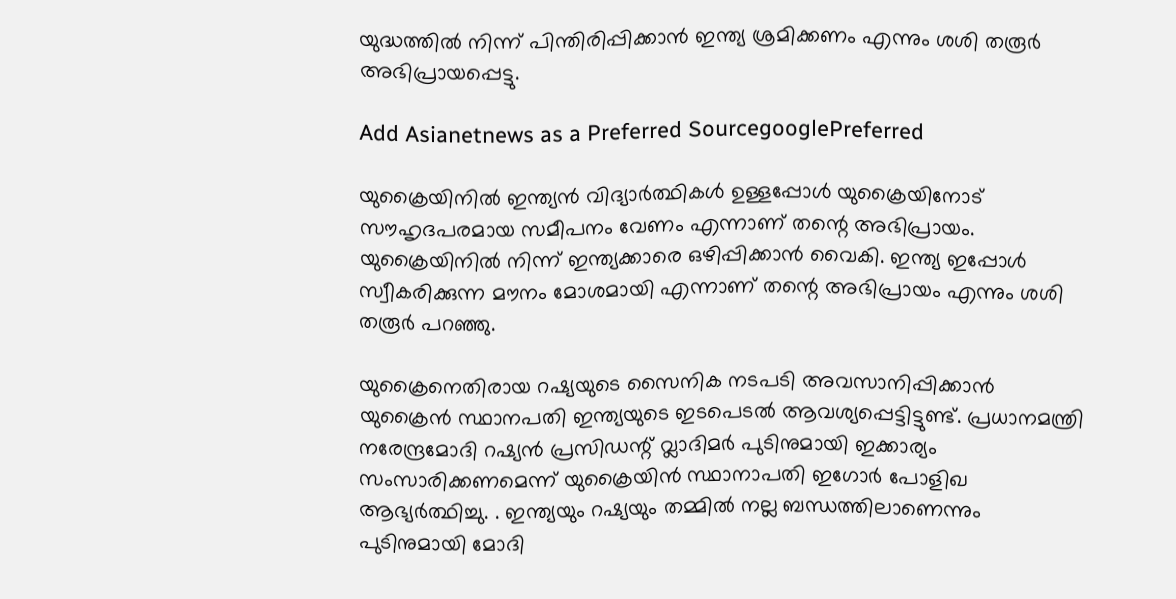യുദ്ധത്തിൽ നിന്ന് പിന്തിരിപ്പിക്കാൻ ഇന്ത്യ ശ്രമിക്കണം എന്നും ശശി തരൂർ അഭിപ്രായപ്പെട്ടു.

Add Asianetnews as a Preferred SourcegooglePreferred

യുക്രൈയിനിൽ ഇന്ത്യൻ വിദ്യാർത്ഥികൾ ഉള്ളപ്പോൾ യുക്രൈയിനോട് സൗഹൃദപരമായ സമീപനം വേണം എന്നാണ് തന്റെ അഭിപ്രായം. യുക്രൈയിനിൽ നിന്ന് ഇന്ത്യക്കാരെ ഒഴിപ്പിക്കാൻ വൈകി. ഇന്ത്യ ഇപ്പോൾ സ്വീകരിക്കുന്ന മൗനം മോശമായി എന്നാണ് തന്റെ അഭിപ്രായം എന്നും ശശി തരൂർ പറഞ്ഞു.

യുക്രൈനെതിരായ റഷ്യയുടെ സൈനിക നടപടി അവസാനിപ്പിക്കാൻ യുക്രൈൻ സ്ഥാനപതി ഇന്ത്യയുടെ ഇടപെടൽ ആവശ്യപ്പെട്ടിട്ടുണ്ട്. പ്രധാനമന്ത്രി നരേന്ദ്രമോദി റഷ്യൻ പ്രസിഡന്റ് വ്ലാദിമർ പുടിനുമായി ഇക്കാര്യം സംസാരിക്കണമെന്ന് യുക്രൈയിൻ സ്ഥാനാപതി ഇഗോർ പോളിഖ ആഭ്യർത്ഥിച്ചു. . ഇന്ത്യയും റഷ്യയും തമ്മിൽ നല്ല ബന്ധത്തിലാണെന്നും പുടിനുമായി മോദി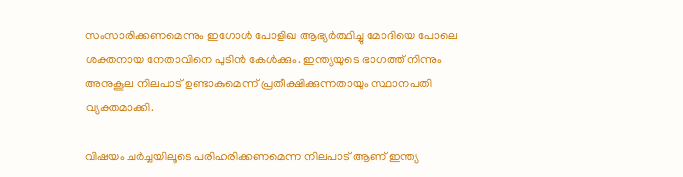സംസാരിക്കണമെന്നും ഇഗോൾ പോളിഖ ആഭ്യർത്ഥിച്ചു മോദിയെ പോലെ ശക്തനായ നേതാവിനെ പുടിൻ കേൾക്കും. ഇന്ത്യയുടെ ഭാഗത്ത് നിന്നും അനുകൂല നിലപാട് ഉണ്ടാകുമെന്ന് പ്രതീക്ഷിക്കുന്നതായും സ്ഥാനപതി വ്യക്തമാക്കി.

വിഷയം ചർച്ചയിലൂടെ പരിഹരിക്കണമെന്ന നിലപാട് ആണ് ഇന്ത്യ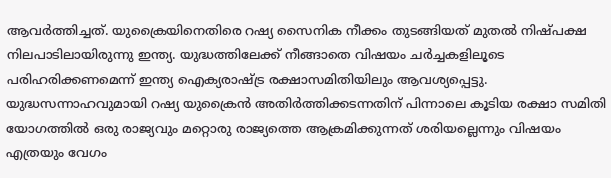ആവർത്തിച്ചത്. യുക്രൈയിനെതിരെ റഷ്യ സൈനിക നീക്കം തുടങ്ങിയത് മുതൽ നിഷ്പക്ഷ നിലപാടിലായിരുന്നു ഇന്ത്യ. യുദ്ധത്തിലേക്ക് നീങ്ങാതെ വിഷയം ചർച്ചകളിലൂടെ പരിഹരിക്കണമെന്ന് ഇന്ത്യ ഐക്യരാഷ്ട്ര രക്ഷാസമിതിയിലും ആവശ്യപ്പെട്ടു. യുദ്ധസന്നാഹവുമായി റഷ്യ യുക്രൈൻ അതിർത്തിക്കടന്നതിന് പിന്നാലെ കൂടിയ രക്ഷാ സമിതി യോഗത്തിൽ ഒരു രാജ്യവും മറ്റൊരു രാജ്യത്തെ ആക്രമിക്കുന്നത് ശരിയല്ലെന്നും വിഷയം എത്രയും വേഗം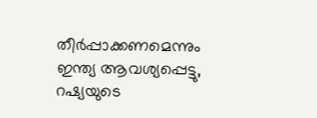തീർപ്പാക്കണമെന്നും ഇന്ത്യ ആവശ്യപ്പെട്ടു, റഷ്യയുടെ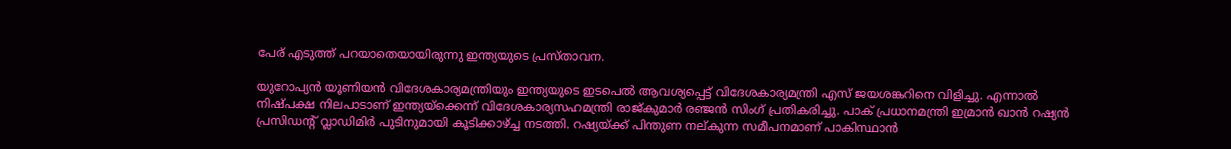പേര് എടുത്ത് പറയാതെയായിരുന്നു ഇന്ത്യയുടെ പ്രസ്താവന.

യുറോപ്യൻ യൂണിയൻ വിദേശകാര്യമന്ത്രിയും ഇന്ത്യയുടെ ഇടപെൽ ആവശ്യപ്പെട്ട് വിദേശകാര്യമന്ത്രി എസ് ജയശങ്കറിനെ വിളിച്ചു. എന്നാൽ നിഷ്പക്ഷ നിലപാടാണ് ഇന്ത്യയ്ക്കെന്ന് വിദേശകാര്യസഹമന്ത്രി രാജ്കുമാർ രഞ്ജൻ സിംഗ് പ്രതികരിച്ചു. പാക് പ്രധാനമന്ത്രി ഇമ്രാൻ ഖാൻ റഷ്യന്‍ പ്രസിഡന്റ് വ്ലാഡിമിര്‍ പുടിനുമായി കൂടിക്കാഴ്ച്ച നടത്തി. റഷ്യയ്ക്ക് പിന്തുണ നല്കുന്ന സമീപനമാണ് പാകിസ്ഥാൻ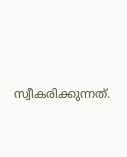സ്വീകരിക്കുന്നത്.